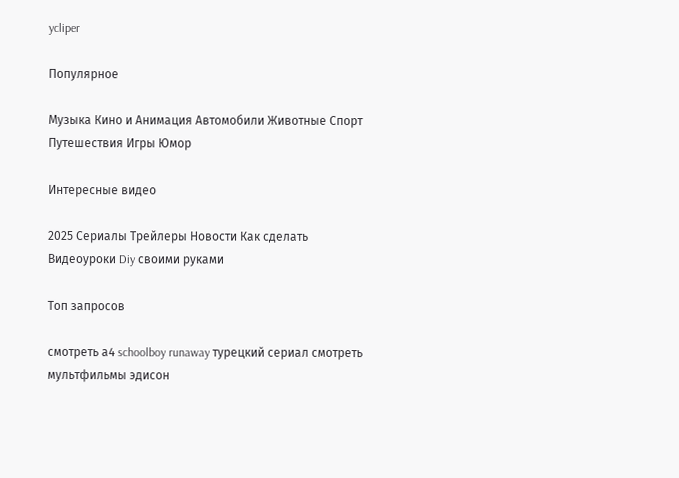ycliper

Популярное

Музыка Кино и Анимация Автомобили Животные Спорт Путешествия Игры Юмор

Интересные видео

2025 Сериалы Трейлеры Новости Как сделать Видеоуроки Diy своими руками

Топ запросов

смотреть а4 schoolboy runaway турецкий сериал смотреть мультфильмы эдисон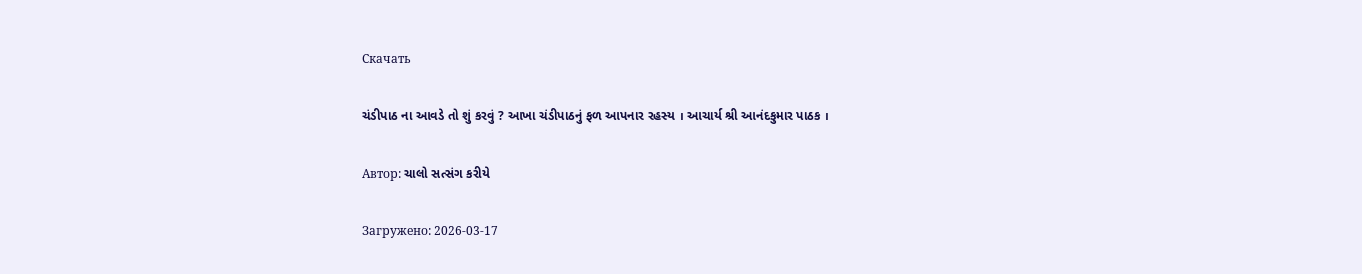Скачать

ચંડીપાઠ ના આવડે તો શું કરવું ? આખા ચંડીપાઠનું ફળ આપનાર રહસ્ય । આચાર્ય શ્રી આનંદકુમાર પાઠક ।

Автор: ચાલો સત્સંગ કરીયે

Загружено: 2026-03-17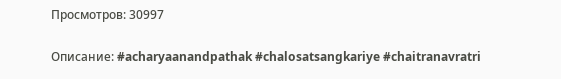Просмотров: 30997

Описание: #acharyaanandpathak #chalosatsangkariye #chaitranavratri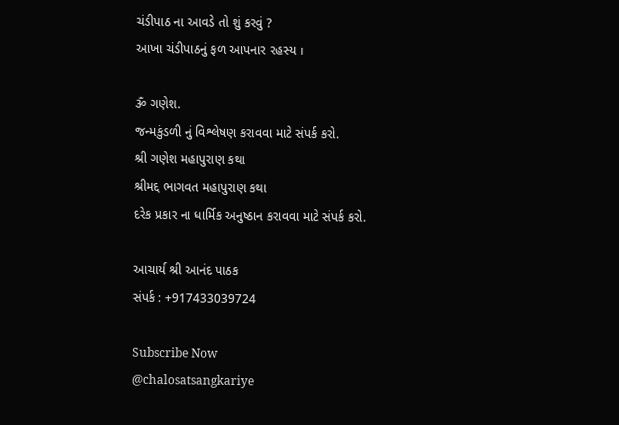ચંડીપાઠ ના આવડે તો શું કરવું ?
આખા ચંડીપાઠનું ફળ આપનાર રહસ્ય ।

ૐ ગણેશ.
જન્મકુંડળી નું વિશ્લેષણ કરાવવા માટે સંપર્ક કરો.
શ્રી ગણેશ મહાપુરાણ કથા
શ્રીમદ્દ ભાગવત મહાપુરાણ કથા
દરેક પ્રકાર ના ધાર્મિક અનુષ્ઠાન કરાવવા માટે સંપર્ક કરો.

આચાર્ય શ્રી આનંદ પાઠક
સંપર્ક : +917433039724

Subscribe Now
@chalosatsangkariye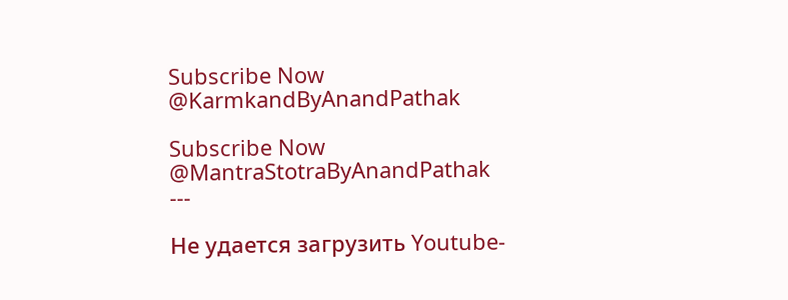Subscribe Now
@KarmkandByAnandPathak

Subscribe Now
@MantraStotraByAnandPathak
---

Не удается загрузить Youtube-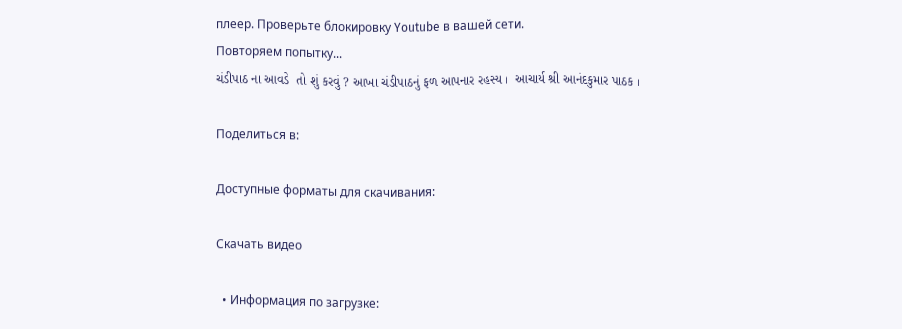плеер. Проверьте блокировку Youtube в вашей сети.
Повторяем попытку...
ચંડીપાઠ ના આવડે  તો શું કરવું ? આખા ચંડીપાઠનું ફળ આપનાર રહસ્ય ।  આચાર્ય શ્રી આનંદકુમાર પાઠક ।

Поделиться в:

Доступные форматы для скачивания:

Скачать видео

  • Информация по загрузке: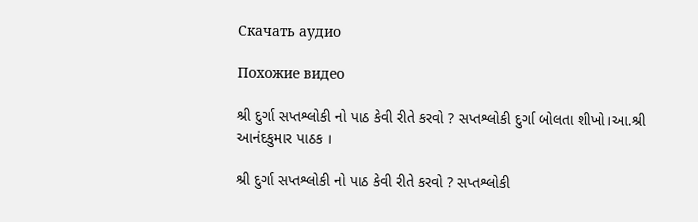Скачать аудио

Похожие видео

શ્રી દુર્ગા સપ્તશ્લોકી નો પાઠ કેવી રીતે કરવો ? સપ્તશ્લોકી દુર્ગા બોલતા શીખો।આ.શ્રી આનંદકુમાર પાઠક ।

શ્રી દુર્ગા સપ્તશ્લોકી નો પાઠ કેવી રીતે કરવો ? સપ્તશ્લોકી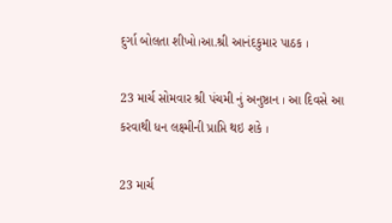દુર્ગા બોલતા શીખો।આ.શ્રી આનંદકુમાર પાઠક ।

23 માર્ચ સોમવાર શ્રી પંચમી નું અનુષ્ઠાન । આ દિવસે આ કરવાથી ધન લક્ષ્મીની પ્રાપ્તિ થઇ શકે ।

23 માર્ચ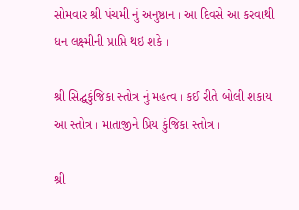સોમવાર શ્રી પંચમી નું અનુષ્ઠાન । આ દિવસે આ કરવાથી ધન લક્ષ્મીની પ્રાપ્તિ થઇ શકે ।

શ્રી સિદ્ઘકુંજિકા સ્તોત્ર નું મહત્વ । કઈ રીતે બોલી શકાય આ સ્તોત્ર । માતાજીને પ્રિય કુંજિકા સ્તોત્ર ।

શ્રી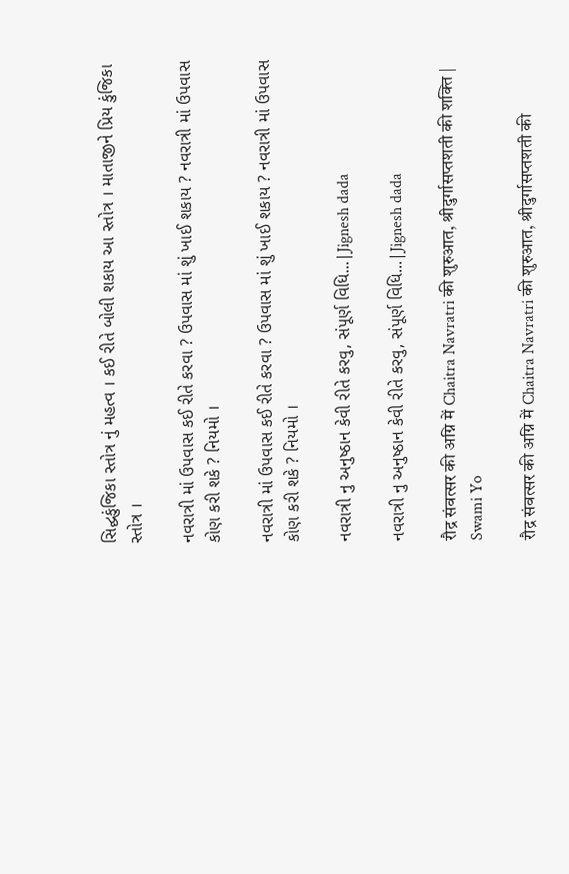સિદ્ઘકુંજિકા સ્તોત્ર નું મહત્વ । કઈ રીતે બોલી શકાય આ સ્તોત્ર । માતાજીને પ્રિય કુંજિકા સ્તોત્ર ।

નવરાત્રી માં ઉપવાસ કઈ રીતે કરવા ? ઉપવાસ માં શું ખાઈ શકાય ? નવરાત્રી માં ઉપવાસ કોણ કરી શકે ? નિયમો ।

નવરાત્રી માં ઉપવાસ કઈ રીતે કરવા ? ઉપવાસ માં શું ખાઈ શકાય ? નવરાત્રી માં ઉપવાસ કોણ કરી શકે ? નિયમો ।

નવરાત્રી નુ અનુષ્ઠાન કેવી રીતે કરવુ, સંપૂર્ણ વિધિ...|Jignesh dada

નવરાત્રી નુ અનુષ્ઠાન કેવી રીતે કરવુ, સંપૂર્ણ વિધિ...|Jignesh dada

रौद्र संवत्सर की अग्नि में Chaitra Navratri की शुरुआत, श्रीदुर्गासप्तशती की शक्ति | Swami Yo

रौद्र संवत्सर की अग्नि में Chaitra Navratri की शुरुआत, श्रीदुर्गासप्तशती की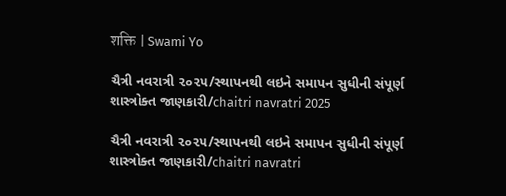शक्ति | Swami Yo

ચૈત્રી નવરાત્રી ૨૦૨૫/સ્થાપનથી લઇને સમાપન સુધીની સંપૂર્ણ શાસ્ત્રોક્ત જાણકારી/chaitri navratri 2025

ચૈત્રી નવરાત્રી ૨૦૨૫/સ્થાપનથી લઇને સમાપન સુધીની સંપૂર્ણ શાસ્ત્રોક્ત જાણકારી/chaitri navratri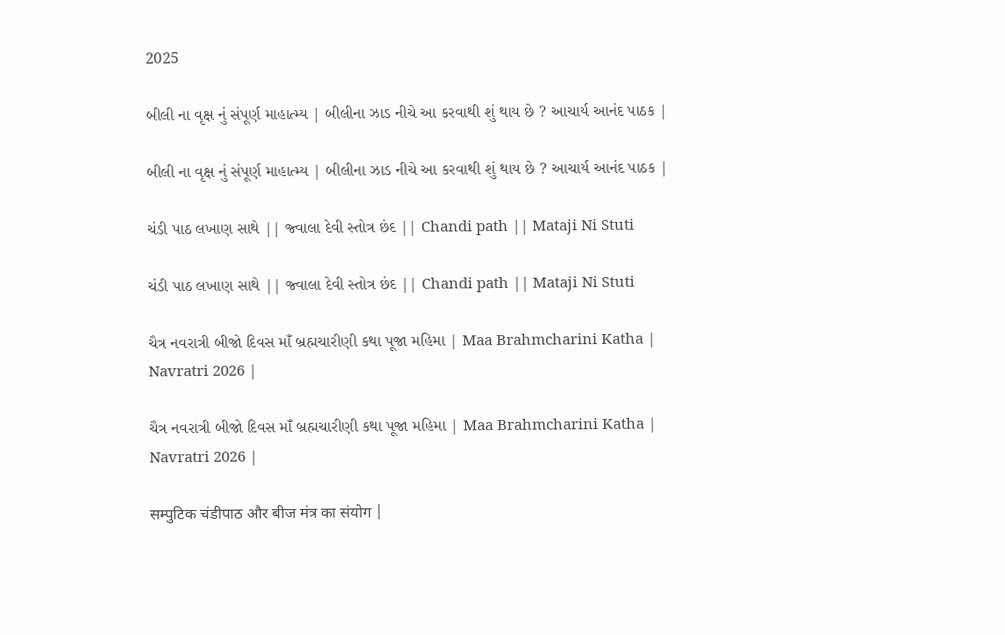2025

બીલી ના વૃક્ષ નું સંપૂર્ણ માહાત્મ્ય | બીલીના ઝાડ નીચે આ કરવાથી શું થાય છે ? આચાર્ય આનંદ પાઠક |

બીલી ના વૃક્ષ નું સંપૂર્ણ માહાત્મ્ય | બીલીના ઝાડ નીચે આ કરવાથી શું થાય છે ? આચાર્ય આનંદ પાઠક |

ચંડી પાઠ લખાણ સાથે || જ્વાલા દેવી સ્તોત્ર છંદ || Chandi path || Mataji Ni Stuti

ચંડી પાઠ લખાણ સાથે || જ્વાલા દેવી સ્તોત્ર છંદ || Chandi path || Mataji Ni Stuti

ચૈત્ર નવરાત્રી બીજો દિવસ માઁ બ્રહ્મચારીણી કથા પૂજા મહિમા | Maa Brahmcharini Katha | Navratri 2026 |

ચૈત્ર નવરાત્રી બીજો દિવસ માઁ બ્રહ્મચારીણી કથા પૂજા મહિમા | Maa Brahmcharini Katha | Navratri 2026 |

सम्पुटिक चंडीपाठ और बीज मंत्र का संयोग |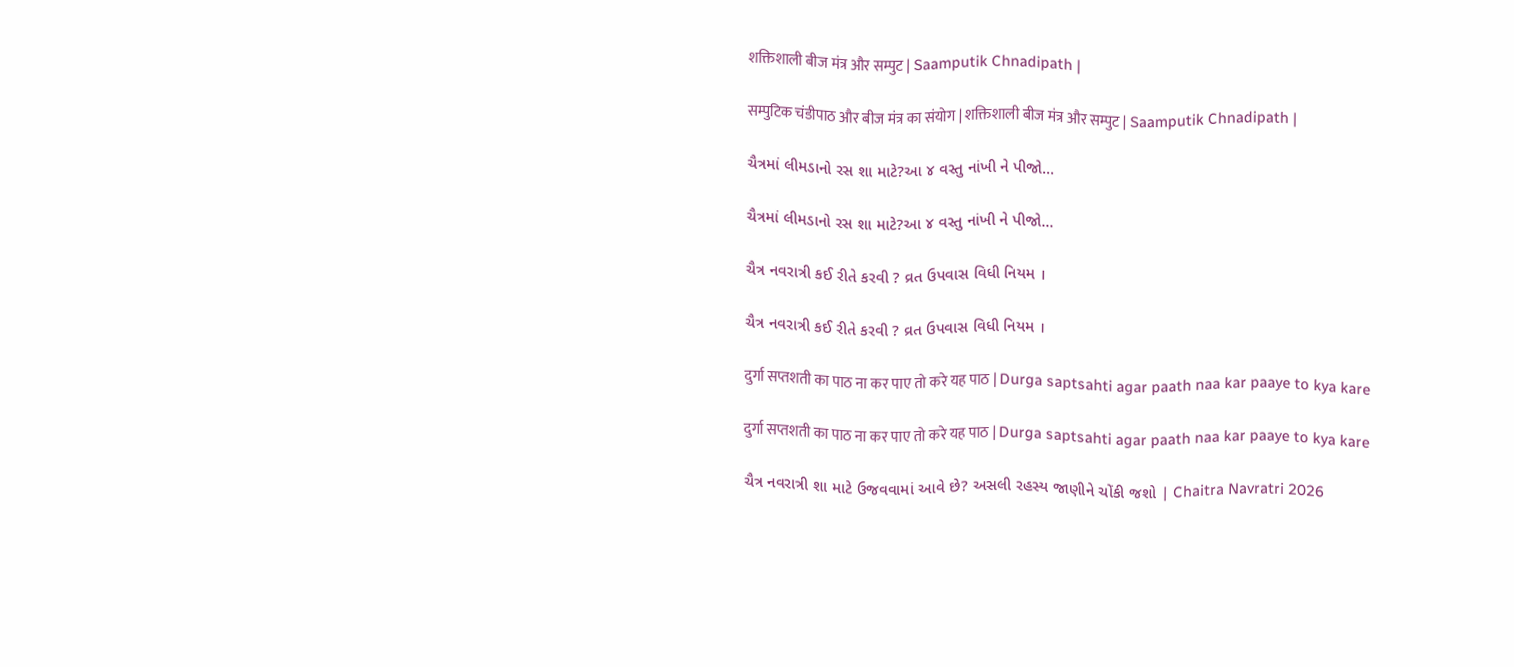शक्तिशाली बीज मंत्र और सम्पुट | Saamputik Chnadipath |

सम्पुटिक चंडीपाठ और बीज मंत्र का संयोग | शक्तिशाली बीज मंत्र और सम्पुट | Saamputik Chnadipath |

ચૈત્રમાં લીમડાનો રસ શા માટે?આ ૪ વસ્તુ નાંખી ને પીજો...

ચૈત્રમાં લીમડાનો રસ શા માટે?આ ૪ વસ્તુ નાંખી ને પીજો...

ચૈત્ર નવરાત્રી કઈ રીતે કરવી ? વ્રત ઉપવાસ વિધી નિયમ ।

ચૈત્ર નવરાત્રી કઈ રીતે કરવી ? વ્રત ઉપવાસ વિધી નિયમ ।

दुर्गा सप्तशती का पाठ ना कर पाए तो करे यह पाठ | Durga saptsahti agar paath naa kar paaye to kya kare

दुर्गा सप्तशती का पाठ ना कर पाए तो करे यह पाठ | Durga saptsahti agar paath naa kar paaye to kya kare

ચૈત્ર નવરાત્રી શા માટે ઉજવવામાં આવે છે? અસલી રહસ્ય જાણીને ચોંકી જશો | Chaitra Navratri 2026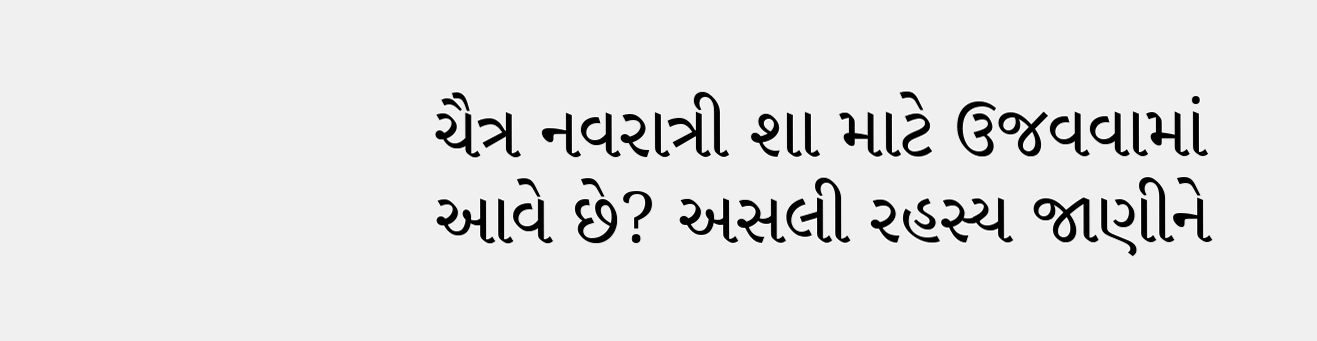ચૈત્ર નવરાત્રી શા માટે ઉજવવામાં આવે છે? અસલી રહસ્ય જાણીને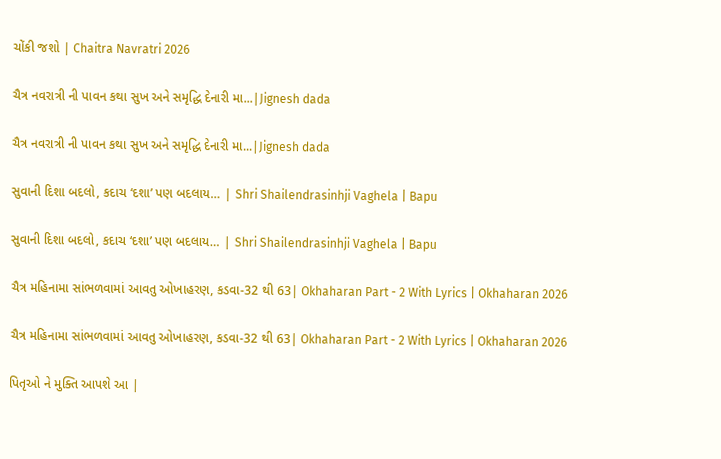ચોંકી જશો | Chaitra Navratri 2026

ચૈત્ર નવરાત્રી ની પાવન કથા સુખ અને સમૃદ્ધિ દેનારી મા...|Jignesh dada

ચૈત્ર નવરાત્રી ની પાવન કથા સુખ અને સમૃદ્ધિ દેનારી મા...|Jignesh dada

સુવાની દિશા બદલો, કદાચ ‘દશા’ પણ બદલાય… | Shri Shailendrasinhji Vaghela | Bapu

સુવાની દિશા બદલો, કદાચ ‘દશા’ પણ બદલાય… | Shri Shailendrasinhji Vaghela | Bapu

ચૈત્ર મહિનામા સાંભળવામાં આવતુ ઓખાહરણ, કડવા-32 થી 63| Okhaharan Part - 2 With Lyrics | Okhaharan 2026

ચૈત્ર મહિનામા સાંભળવામાં આવતુ ઓખાહરણ, કડવા-32 થી 63| Okhaharan Part - 2 With Lyrics | Okhaharan 2026

પિતૃઓ ને મુક્તિ આપશે આ |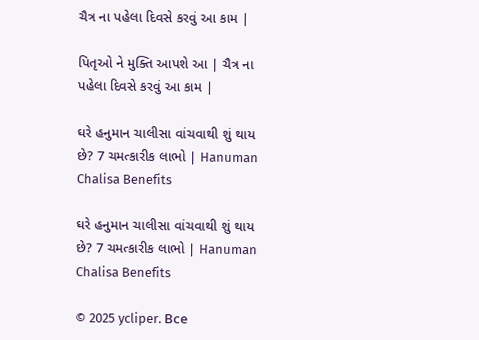ચૈત્ર ના પહેલા દિવસે કરવું આ કામ |

પિતૃઓ ને મુક્તિ આપશે આ | ચૈત્ર ના પહેલા દિવસે કરવું આ કામ |

ઘરે હનુમાન ચાલીસા વાંચવાથી શું થાય છે? 7 ચમત્કારીક લાભો | Hanuman Chalisa Benefits

ઘરે હનુમાન ચાલીસા વાંચવાથી શું થાય છે? 7 ચમત્કારીક લાભો | Hanuman Chalisa Benefits

© 2025 ycliper. Все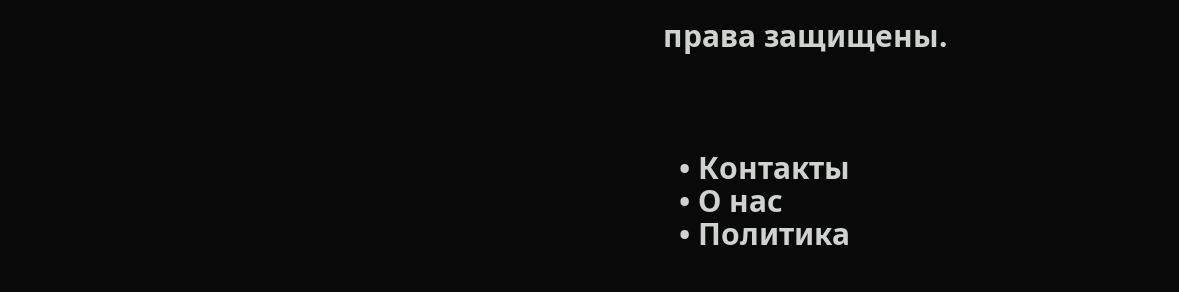права защищены.



  • Контакты
  • О нас
  • Политика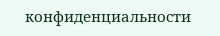конфиденциальности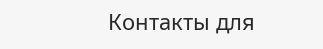Контакты для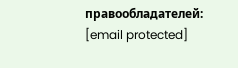правообладателей: [email protected]